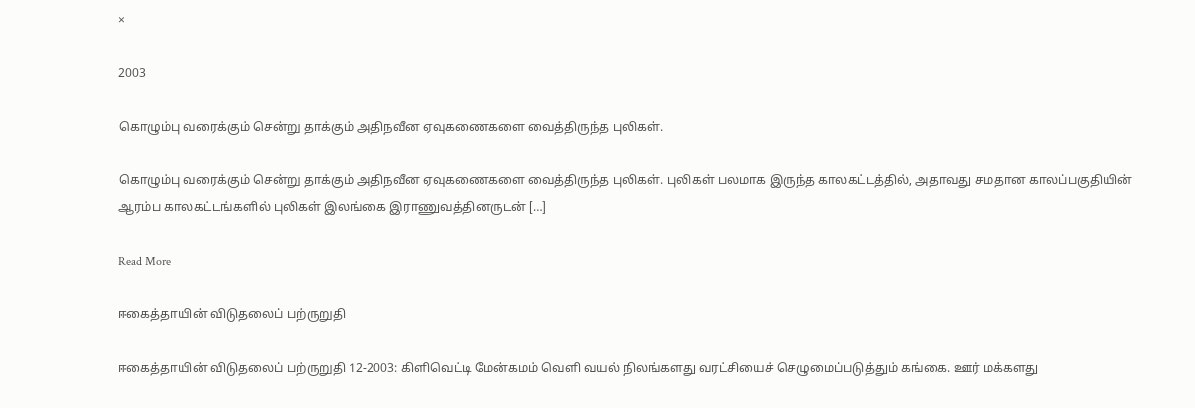×

2003

கொழும்பு வரைக்கும் சென்று தாக்கும் அதிநவீன ஏவுகணைகளை வைத்திருந்த புலிகள்.

கொழும்பு வரைக்கும் சென்று தாக்கும் அதிநவீன ஏவுகணைகளை வைத்திருந்த புலிகள். புலிகள் பலமாக இருந்த காலகட்டத்தில், அதாவது சமதான காலப்பகுதியின் ஆரம்ப காலகட்டங்களில் புலிகள் இலங்கை இராணுவத்தினருடன் […]

Read More

ஈகைத்தாயின் விடுதலைப் பற்ருறுதி

ஈகைத்தாயின் விடுதலைப் பற்ருறுதி 12-2003: கிளிவெட்டி மேன்கமம் வெளி வயல் நிலங்களது வரட்சியைச் செழுமைப்படுத்தும் கங்கை. ஊர் மக்களது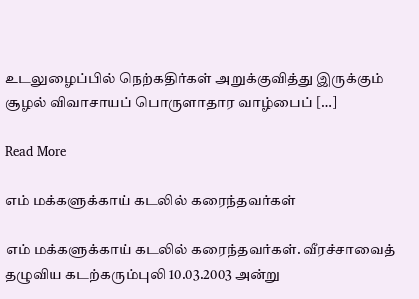உடலுழைப்பில் நெற்கதிர்கள் அறுக்குவித்து இருக்கும் சூழல் விவாசாயப் பொருளாதார வாழ்பைப் […]

Read More

எம் மக்களுக்காய் கடலில் கரைந்தவர்கள்

எம் மக்களுக்காய் கடலில் கரைந்தவர்கள். வீரச்சாவைத் தழுவிய கடற்கரும்புலி 10.03.2003 அன்று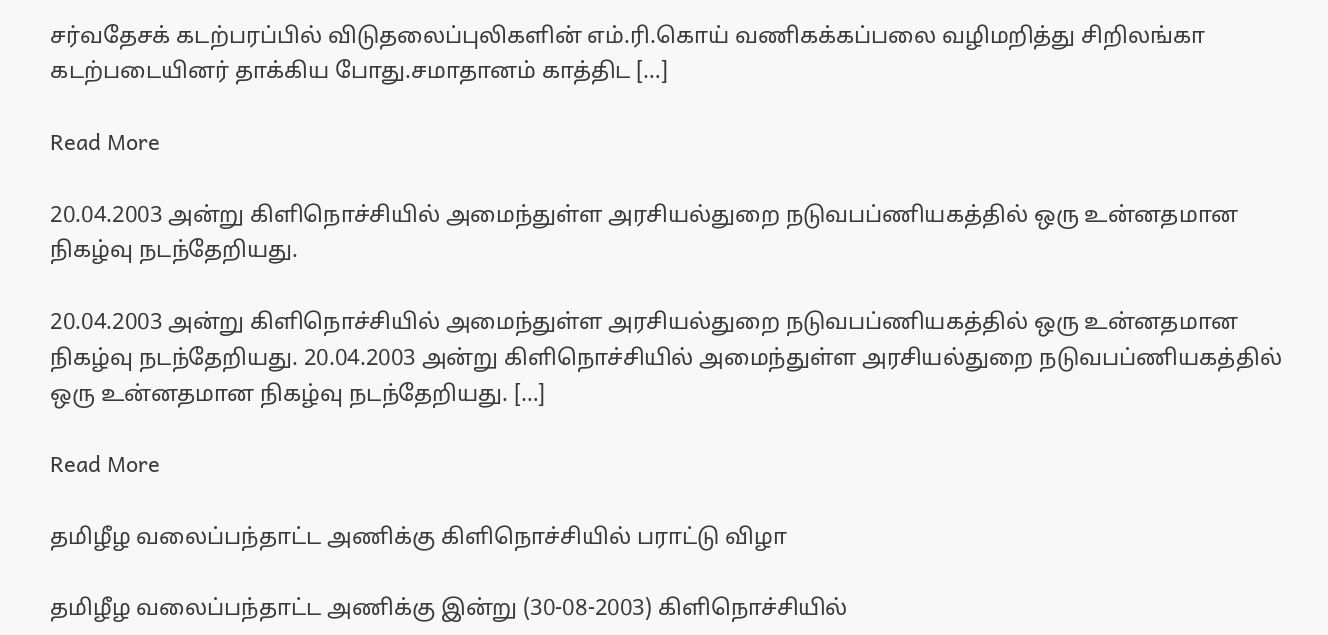சர்வதேசக் கடற்பரப்பில் விடுதலைப்புலிகளின் எம்.ரி.கொய் வணிகக்கப்பலை வழிமறித்து சிறிலங்கா கடற்படையினர் தாக்கிய போது.சமாதானம் காத்திட […]

Read More

20.04.2003 அன்று கிளிநொச்சியில் அமைந்துள்ள அரசியல்துறை நடுவபப்ணியகத்தில் ஒரு உன்னதமான நிகழ்வு நடந்தேறியது.

20.04.2003 அன்று கிளிநொச்சியில் அமைந்துள்ள அரசியல்துறை நடுவபப்ணியகத்தில் ஒரு உன்னதமான நிகழ்வு நடந்தேறியது. 20.04.2003 அன்று கிளிநொச்சியில் அமைந்துள்ள அரசியல்துறை நடுவபப்ணியகத்தில் ஒரு உன்னதமான நிகழ்வு நடந்தேறியது. […]

Read More

தமிழீழ வலைப்பந்தாட்ட அணிக்கு கிளிநொச்சியில் பராட்டு விழா

தமிழீழ வலைப்பந்தாட்ட அணிக்கு இன்று (30-08-2003) கிளிநொச்சியில்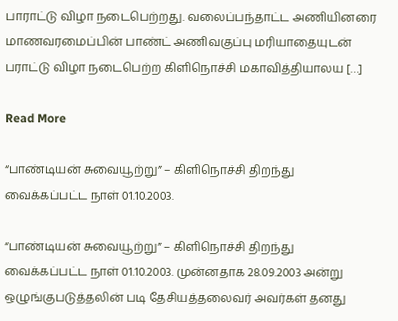பாராட்டு விழா நடைபெற்றது. வலைப்பந்தாட்ட அணியினரை மாணவரமைப்பின் பாண்ட் அணிவகுப்பு மரியாதையுடன் பராட்டு விழா நடைபெற்ற கிளிநொச்சி மகாவித்தியாலய […]

Read More

“பாண்டியன் சுவையூற்று” – கிளிநொச்சி திறந்து வைக்கப்பட்ட நாள் 01.10.2003.

“பாண்டியன் சுவையூற்று” – கிளிநொச்சி திறந்து வைக்கப்பட்ட நாள் 01.10.2003. முன்னதாக 28.09.2003 அன்று ஒழுங்குபடுத்தலின் படி தேசியத்தலைவர் அவர்கள் தனது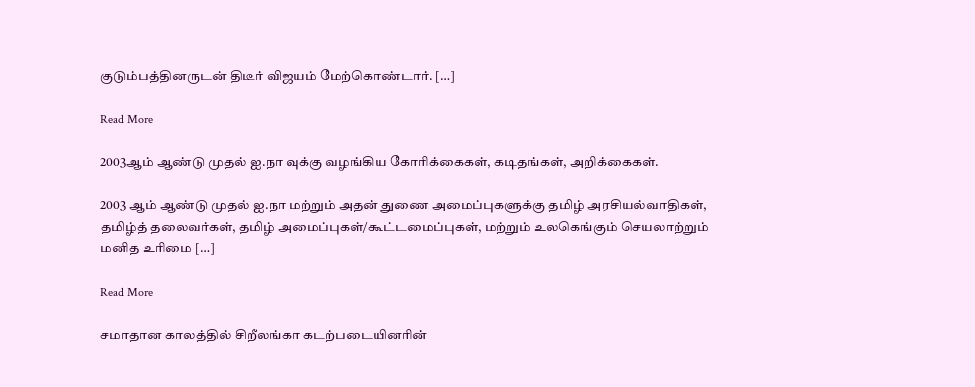குடும்பத்தினருடன் திடீர் விஜயம் மேற்கொண்டார். […]

Read More

2003ஆம் ஆண்டு முதல் ஐ.நா வுக்கு வழங்கிய கோரிக்கைகள், கடிதங்கள், அறிக்கைகள்.

2003 ஆம் ஆண்டு முதல் ஐ.நா மற்றும் அதன் துணை அமைப்புகளுக்கு தமிழ் அரசியல்வாதிகள், தமிழ்த் தலைவர்கள், தமிழ் அமைப்புகள்/கூட்டமைப்புகள், மற்றும் உலகெங்கும் செயலாற்றும் மனித உரிமை […]

Read More

சமாதான காலத்தில் சிறீலங்கா கடற்படையினரின்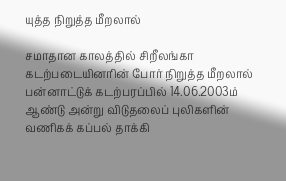யுத்த நிறுத்த மீறலால்

சமாதான காலத்தில் சிறீலங்கா கடற்படையினரின் போர் நிறுத்த மீறலால் பன்னாட்டுக் கடற்பரப்பில் 14.06.2003ம் ஆண்டு அன்று விடுதலைப் புலிகளின் வணிகக் கப்பல் தாக்கி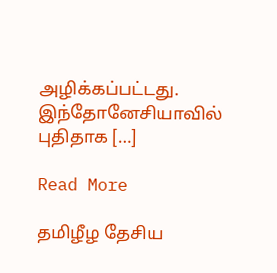அழிக்கப்பட்டது. இந்தோனேசியாவில் புதிதாக […]

Read More

தமிழீழ தேசிய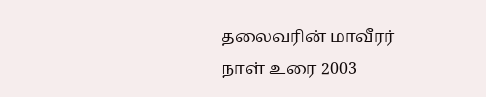தலைவரின் மாவீரர் நாள் உரை 2003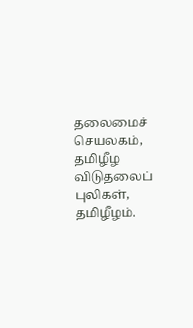தலைமைச் செயலகம், தமிழீழ விடுதலைப் புலிகள், தமிழீழம்.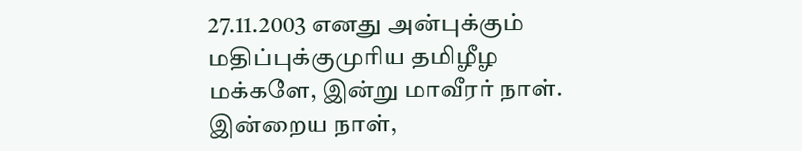27.11.2003 எனது அன்புக்கும் மதிப்புக்குமுரிய தமிழீழ மக்களே, இன்று மாவீரர் நாள். இன்றைய நாள்,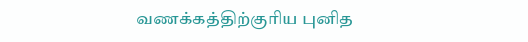வணக்கத்திற்குரிய புனித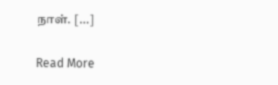நாள். […]

Read More